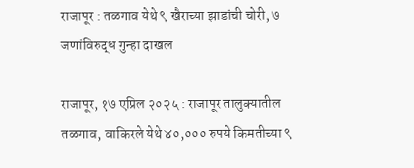राजापूर : तळगाव येथे ९ खैराच्या झाडांची चोरी, ७ जणांविरुद्ध गुन्हा दाखल

राजापूर, १७ एप्रिल २०२५ : राजापूर तालुक्यातील तळगाव, वाकिरले येथे ४०,००० रुपये किमतीच्या ९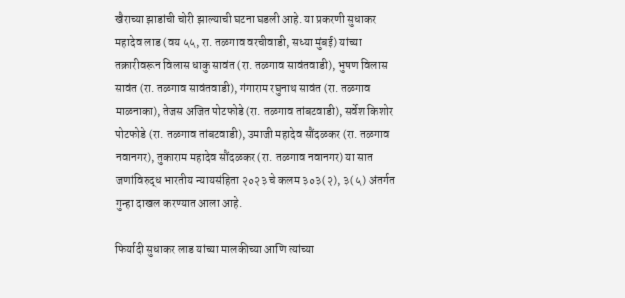खैराच्या झाडांची चोरी झाल्याची घटना घडली आहे. या प्रकरणी सुधाकर महादेव लाड (वय ५५, रा. तळगाव वरचीवाडी, सध्या मुंबई) यांच्या तक्रारीवरून विलास धाकु सावंत (रा. तळगाव सावंतवाडी), भुषण विलास सावंत (रा. तळगाव सावंतवाडी), गंगाराम रघुनाथ सावंत (रा. तळगाव माळनाका), तेजस अजित पोटफोडे (रा. तळगाव तांबटवाडी), सर्वेश किशोर पोटफोडे (रा. तळगाव तांबटवाडी), उमाजी महादेव सौंदळकर (रा. तळगाव नवानगर), तुकाराम महादेव सौंदळकर (रा. तळगाव नवानगर) या सात जणांविरुद्ध भारतीय न्यायसंहिता २०२३ चे कलम ३०३(२), ३(५) अंतर्गत गुन्हा दाखल करण्यात आला आहे.

फिर्यादी सुधाकर लाड यांच्या मालकीच्या आणि त्यांच्या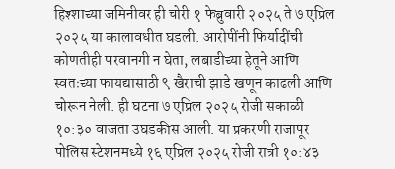हिश्शाच्या जमिनीवर ही चोरी १ फेब्रुवारी २०२५ ते ७ एप्रिल २०२५ या कालावधीत घडली. आरोपींनी फिर्यादींची कोणतीही परवानगी न घेता, लबाडीच्या हेतूने आणि स्वतःच्या फायद्यासाठी ९ खैराची झाडे खणून काढली आणि चोरून नेली. ही घटना ७ एप्रिल २०२५ रोजी सकाळी १०:३० वाजता उघडकीस आली. या प्रकरणी राजापूर पोलिस स्टेशनमध्ये १६ एप्रिल २०२५ रोजी रात्री १०:४३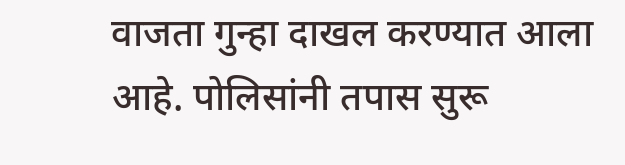वाजता गुन्हा दाखल करण्यात आला आहे. पोलिसांनी तपास सुरू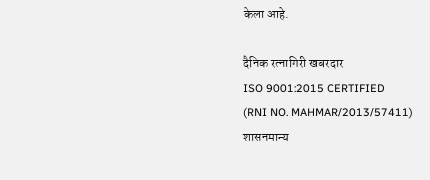केला आहे.

दैनिक रत्नागिरी खबरदार
ISO 9001:2015 CERTIFIED
(RNI NO. MAHMAR/2013/57411)
शासनमान्य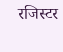रजिस्टर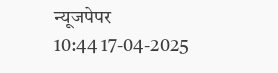न्यूजपेपर
10:44 17-04-2025